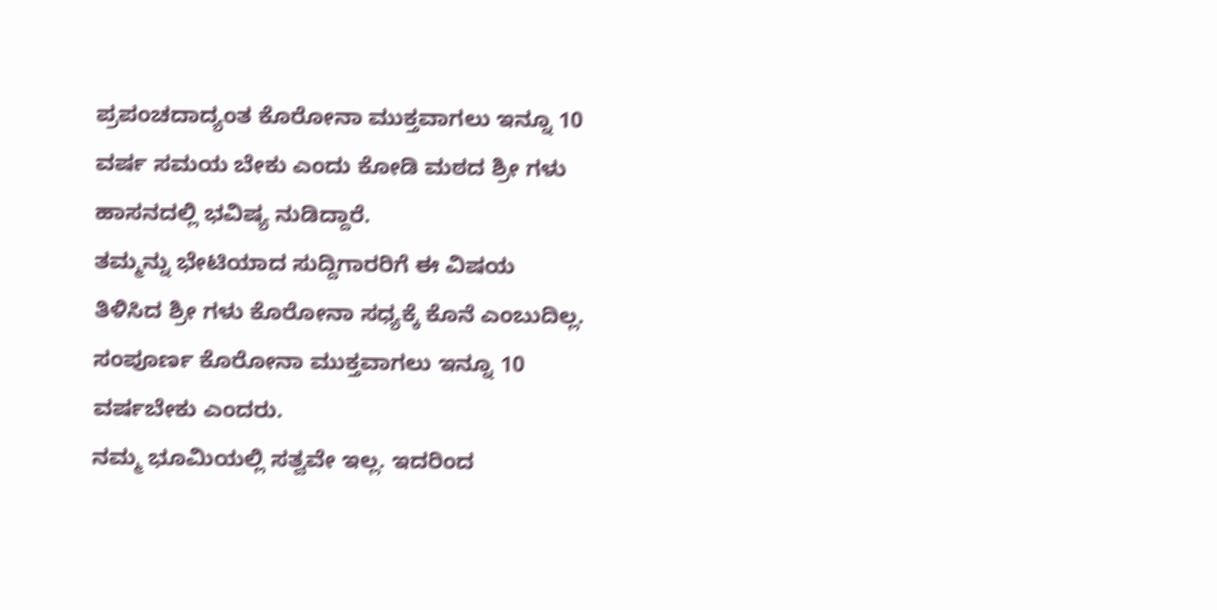ಪ್ರಪಂಚದಾದ್ಯಂತ ಕೊರೋನಾ ಮುಕ್ತವಾಗಲು ಇನ್ನೂ 10 ವರ್ಷ ಸಮಯ ಬೇಕು ಎಂದು ಕೋಡಿ ಮಠದ ಶ್ರೀ ಗಳು ಹಾಸನದಲ್ಲಿ ಭವಿಷ್ಯ ನುಡಿದ್ದಾರೆ.
ತಮ್ಮನ್ನು ಭೇಟಿಯಾದ ಸುದ್ದಿಗಾರರಿಗೆ ಈ ವಿಷಯ ತಿಳಿಸಿದ ಶ್ರೀ ಗಳು ಕೊರೋನಾ ಸಧ್ಯಕ್ಕೆ ಕೊನೆ ಎಂಬುದಿಲ್ಲ. ಸಂಪೂರ್ಣ ಕೊರೋನಾ ಮುಕ್ತವಾಗಲು ಇನ್ನೂ 10 ವರ್ಷಬೇಕು ಎಂದರು.
ನಮ್ಮ ಭೂಮಿಯಲ್ಲಿ ಸತ್ವವೇ ಇಲ್ಲ. ಇದರಿಂದ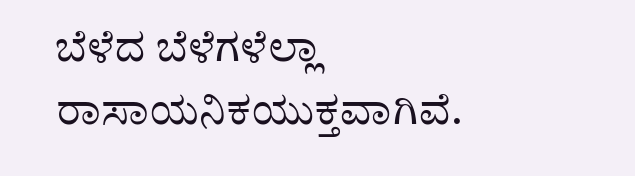ಬೆಳೆದ ಬೆಳೆಗಳೆಲ್ಲಾ ರಾಸಾಯನಿಕಯುಕ್ತವಾಗಿವೆ.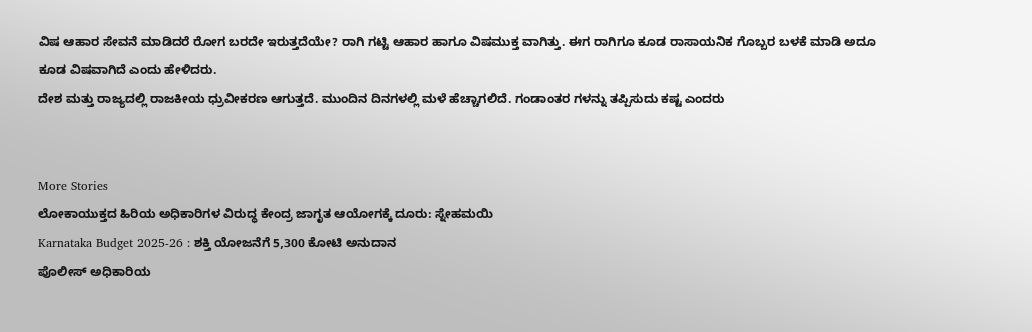ವಿಷ ಆಹಾರ ಸೇವನೆ ಮಾಡಿದರೆ ರೋಗ ಬರದೇ ಇರುತ್ತದೆಯೇ? ರಾಗಿ ಗಟ್ಟಿ ಆಹಾರ ಹಾಗೂ ವಿಷಮುಕ್ತ ವಾಗಿತ್ತು. ಈಗ ರಾಗಿಗೂ ಕೂಡ ರಾಸಾಯನಿಕ ಗೊಬ್ಬರ ಬಳಕೆ ಮಾಡಿ ಅದೂ ಕೂಡ ವಿಷವಾಗಿದೆ ಎಂದು ಹೇಳಿದರು.
ದೇಶ ಮತ್ತು ರಾಜ್ಯದಲ್ಲಿ ರಾಜಕೀಯ ಧ್ರುವೀಕರಣ ಆಗುತ್ತದೆ. ಮುಂದಿನ ದಿನಗಳಲ್ಲಿ ಮಳೆ ಹೆಚ್ಚಾಗಲಿದೆ. ಗಂಡಾಂತರ ಗಳನ್ನು ತಪ್ಪಿಸುದು ಕಷ್ಟ ಎಂದರು


More Stories
ಲೋಕಾಯುಕ್ತದ ಹಿರಿಯ ಅಧಿಕಾರಿಗಳ ವಿರುದ್ಧ ಕೇಂದ್ರ ಜಾಗೃತ ಆಯೋಗಕ್ಕೆ ದೂರು: ಸ್ನೇಹಮಯಿ
Karnataka Budget 2025-26 : ಶಕ್ತಿ ಯೋಜನೆಗೆ 5,300 ಕೋಟಿ ಅನುದಾನ
ಪೊಲೀಸ್ ಅಧಿಕಾರಿಯ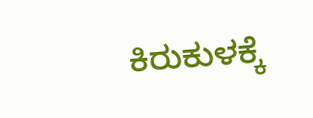ಕಿರುಕುಳಕ್ಕೆ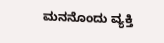ಮನನೊಂದು ವ್ಯಕ್ತಿ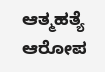ಆತ್ಮಹತ್ಯೆ ಆರೋಪ